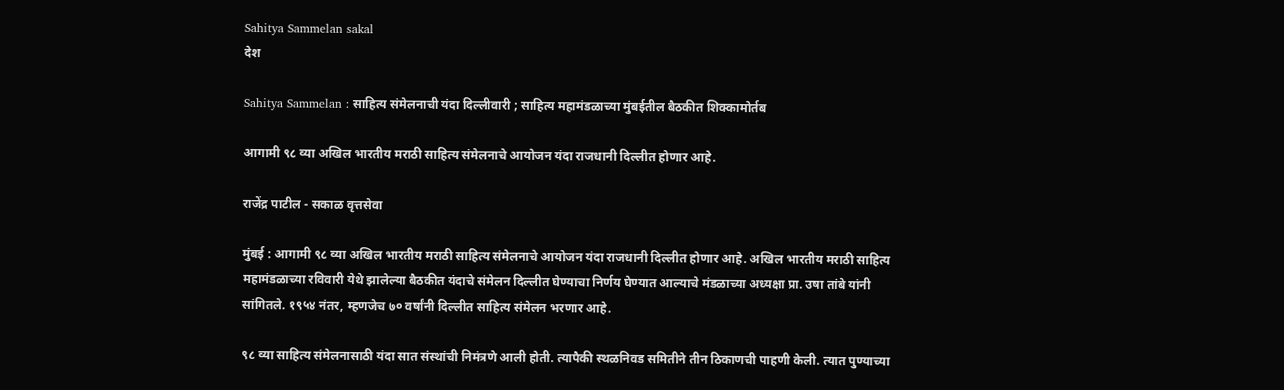Sahitya Sammelan sakal
देश

Sahitya Sammelan : साहित्य संमेलनाची यंदा दिल्लीवारी ; साहित्य महामंडळाच्या मुंबईतील बैठकीत शिक्कामोर्तब

आगामी ९८ व्या अखिल भारतीय मराठी साहित्य संमेलनाचे आयोजन यंदा राजधानी दिल्लीत होणार आहे.

राजेंद्र पाटील - सकाळ वृत्तसेवा

मुंबई : आगामी ९८ व्या अखिल भारतीय मराठी साहित्य संमेलनाचे आयोजन यंदा राजधानी दिल्लीत होणार आहे. अखिल भारतीय मराठी साहित्य महामंडळाच्या रविवारी येथे झालेल्या बैठकीत यंदाचे संमेलन दिल्लीत घेण्याचा निर्णय घेण्यात आल्याचे मंडळाच्या अध्यक्षा प्रा. उषा तांबे यांनी सांगितले. १९५४ नंतर, म्हणजेच ७० वर्षांनी दिल्लीत साहित्य संमेलन भरणार आहे.

९८ व्या साहित्य संमेलनासाठी यंदा सात संस्थांची निमंत्रणे आली होती. त्यापैकी स्थळनिवड समितीने तीन ठिकाणची पाहणी केली. त्यात पुण्याच्या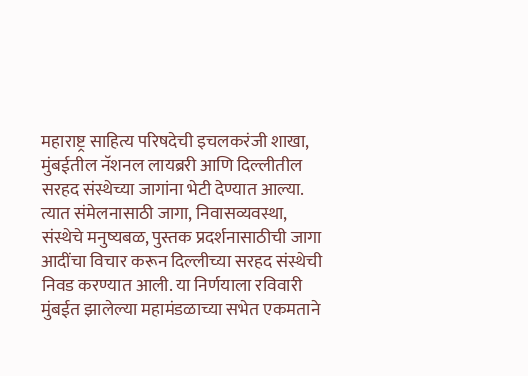महाराष्ट्र साहित्य परिषदेची इचलकरंजी शाखा, मुंबईतील नॅशनल लायब्ररी आणि दिल्लीतील सरहद संस्थेच्या जागांना भेटी देण्यात आल्या. त्यात संमेलनासाठी जागा, निवासव्यवस्था, संस्थेचे मनुष्यबळ, पुस्तक प्रदर्शनासाठीची जागा आदींचा विचार करून दिल्लीच्या सरहद संस्थेची निवड करण्यात आली. या निर्णयाला रविवारी मुंबईत झालेल्या महामंडळाच्या सभेत एकमताने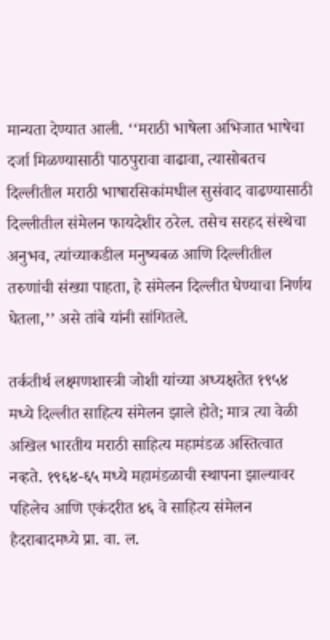मान्यता देण्यात आली. ‘‘मराठी भाषेला अभिजात भाषेचा दर्जा मिळण्यासाठी पाठपुरावा वाढावा, त्यासोबतच दिल्लीतील मराठी भाषारसिकांमधील सुसंवाद वाढण्यासाठी दिल्लीतील संमेलन फायदेशीर ठरेल. तसेच सरहद संस्थेचा अनुभव, त्यांच्याकडील मनुष्यबळ आणि दिल्लीतील तरुणांची संख्या पाहता, हे संमेलन दिल्लीत घेण्याचा निर्णय घेतला,’’ असे तांबे यांनी सांगितले.

तर्कतीर्थ लक्ष्मणशास्त्री जोशी यांच्या अध्यक्षतेत १९५४ मध्ये दिल्लीत साहित्य संमेलन झाले होते; मात्र त्या वेळी अखिल भारतीय मराठी साहित्य महामंडळ अस्तित्वात नव्हते. १९६४-६५ मध्ये महामंडळाची स्थापना झाल्यावर पहिलेच आणि एकंदरीत ४६ वे साहित्य संमेलन हैदराबादमध्ये प्रा. वा. ल.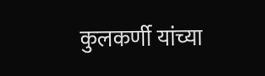कुलकर्णी यांच्या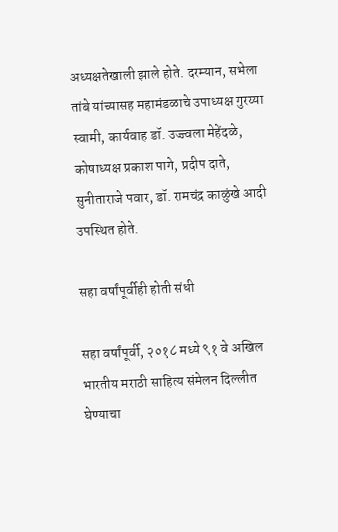अध्यक्षतेखाली झाले होते. दरम्यान, सभेला तांबे यांच्यासह महामंडळाचे उपाध्यक्ष गुरय्या स्वामी, कार्यवाह डॉ. उज्ज्वला मेहेंदळे, कोषाध्यक्ष प्रकाश पागे, प्रदीप दाते, सुनीताराजे पवार, डॉ. रामचंद्र काळुंखे आदी उपस्थित होते.

सहा वर्षांपूर्वीही होती संधी

सहा वर्षांपूर्वी, २०१८ मध्ये ९१ वे अखिल भारतीय मराठी साहित्य संमेलन दिल्लीत घेण्याचा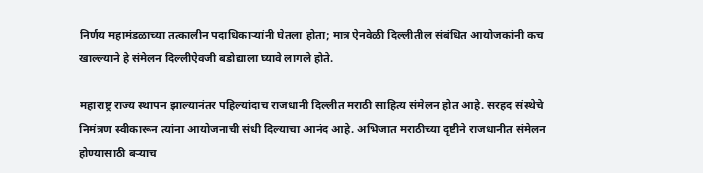निर्णय महामंडळाच्या तत्कालीन पदाधिकाऱ्यांनी घेतला होता; मात्र ऐनवेळी दिल्लीतील संबंधित आयोजकांनी कच खाल्ल्याने हे संमेलन दिल्लीऐवजी बडोद्याला घ्यावे लागले होते.

महाराष्ट्र राज्य स्थापन झाल्यानंतर पहिल्यांदाच राजधानी दिल्लीत मराठी साहित्य संमेलन होत आहे. सरहद संस्थेचे निमंत्रण स्वीकारून त्यांना आयोजनाची संधी दिल्याचा आनंद आहे. अभिजात मराठीच्या दृष्टीने राजधानीत संमेलन होण्यासाठी बऱ्याच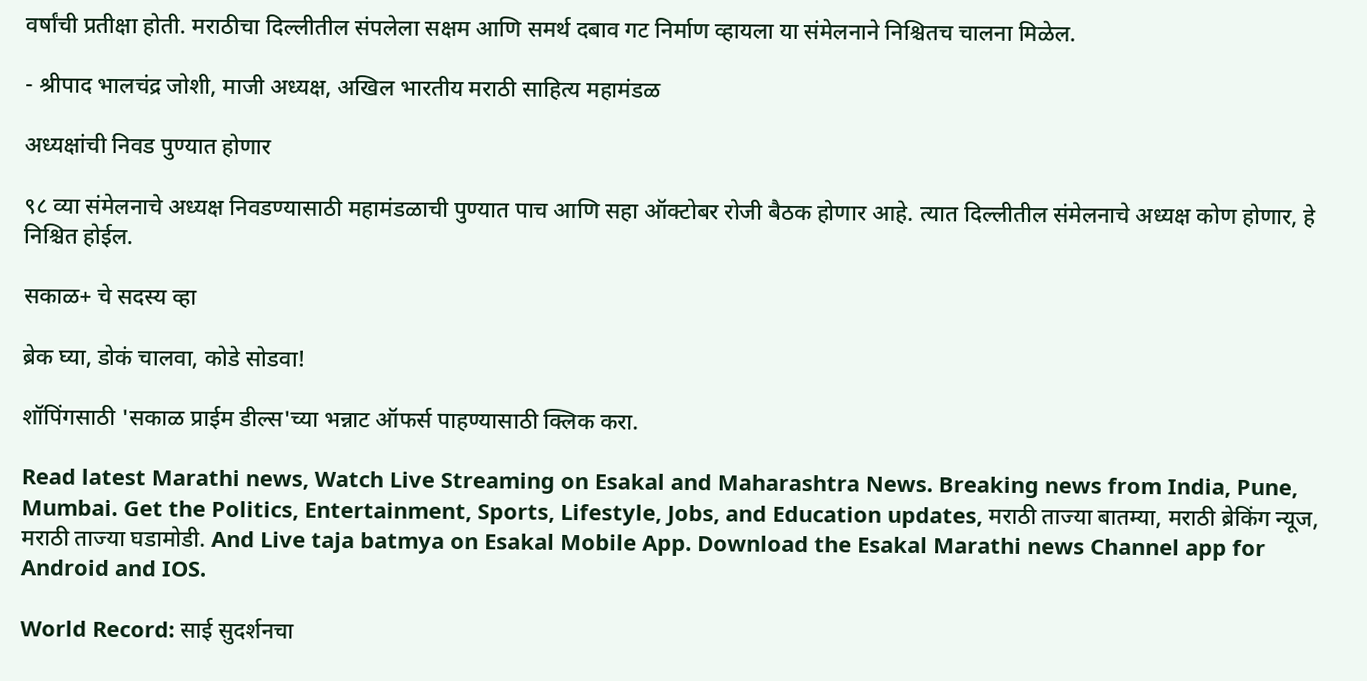वर्षांची प्रतीक्षा होती. मराठीचा दिल्लीतील संपलेला सक्षम आणि समर्थ दबाव गट निर्माण व्हायला या संमेलनाने निश्चितच चालना मिळेल.

- श्रीपाद भालचंद्र जोशी, माजी अध्यक्ष, अखिल भारतीय मराठी साहित्य महामंडळ

अध्यक्षांची निवड पुण्यात होणार

९८ व्या संमेलनाचे अध्यक्ष निवडण्यासाठी महामंडळाची पुण्यात पाच आणि सहा ऑक्टोबर रोजी बैठक होणार आहे. त्यात दिल्लीतील संमेलनाचे अध्यक्ष कोण होणार, हे निश्चित होईल.

सकाळ+ चे सदस्य व्हा

ब्रेक घ्या, डोकं चालवा, कोडे सोडवा!

शॉपिंगसाठी 'सकाळ प्राईम डील्स'च्या भन्नाट ऑफर्स पाहण्यासाठी क्लिक करा.

Read latest Marathi news, Watch Live Streaming on Esakal and Maharashtra News. Breaking news from India, Pune, Mumbai. Get the Politics, Entertainment, Sports, Lifestyle, Jobs, and Education updates, मराठी ताज्या बातम्या, मराठी ब्रेकिंग न्यूज, मराठी ताज्या घडामोडी. And Live taja batmya on Esakal Mobile App. Download the Esakal Marathi news Channel app for Android and IOS.

World Record: साई सुदर्शनचा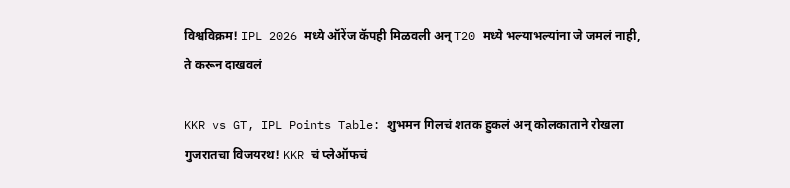विश्वविक्रम! IPL 2026 मध्ये ऑरेंज कॅपही मिळवली अन् T20 मध्ये भल्याभल्यांना जे जमलं नाही, ते करून दाखवलं

KKR vs GT, IPL Points Table: शुभमन गिलचं शतक हुकलं अन् कोलकाताने रोखला गुजरातचा विजयरथ! KKR चं प्लेऑफचं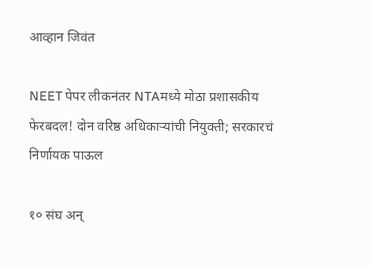आव्हान जिवंत

NEET पेपर लीकनंतर NTAमध्ये मोठा प्रशासकीय फेरबदल! दोन वरिष्ठ अधिकाऱ्यांची नियुक्ती; सरकारचं निर्णायक पाऊल

१० संघ अन्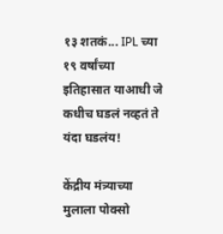१३ शतकं... IPL च्या १९ वर्षांच्या इतिहासात याआधी जे कधीच घडलं नव्हतं ते यंदा घडलंय!

केंद्रीय मंत्र्याच्या मुलाला पोक्सो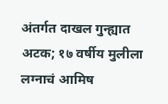अंतर्गत दाखल गुन्ह्यात अटक; १७ वर्षीय मुलीला लग्नाचं आमिष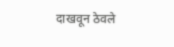दाखवून ठेवले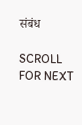संबंध

SCROLL FOR NEXT